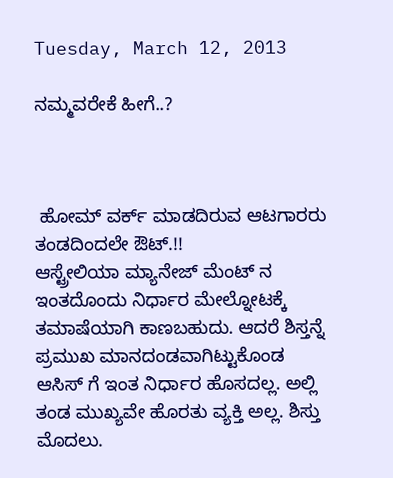Tuesday, March 12, 2013

ನಮ್ಮವರೇಕೆ ಹೀಗೆ..?



 ಹೋಮ್ ವರ್ಕ್ ಮಾಡದಿರುವ ಆಟಗಾರರು ತಂಡದಿಂದಲೇ ಔಟ್.!!
ಆಸ್ಟ್ರೇಲಿಯಾ ಮ್ಯಾನೇಜ್ ಮೆಂಟ್ ನ ಇಂತದೊಂದು ನಿರ್ಧಾರ ಮೇಲ್ನೋಟಕ್ಕೆ ತಮಾಷೆಯಾಗಿ ಕಾಣಬಹುದು. ಆದರೆ ಶಿಸ್ತನ್ನೆ ಪ್ರಮುಖ ಮಾನದಂಡವಾಗಿಟ್ಟುಕೊಂಡ ಆಸಿಸ್ ಗೆ ಇಂತ ನಿರ್ಧಾರ ಹೊಸದಲ್ಲ. ಅಲ್ಲಿ ತಂಡ ಮುಖ್ಯವೇ ಹೊರತು ವ್ಯಕ್ತಿ ಅಲ್ಲ. ಶಿಸ್ತು ಮೊದಲು.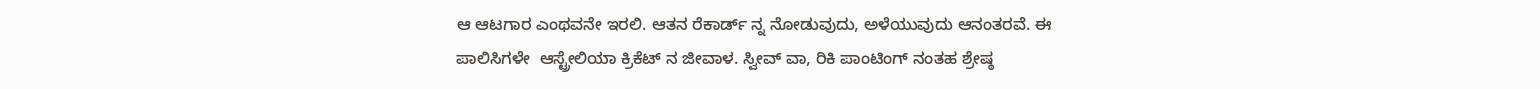ಆ ಆಟಗಾರ ಎಂಥವನೇ ಇರಲಿ. ಆತನ ರೆಕಾರ್ಡ್ ನ್ನ ನೋಡುವುದು, ಅಳೆಯುವುದು ಆನಂತರವೆ. ಈ ಪಾಲಿಸಿಗಳೇ  ಆಸ್ಟ್ರೇಲಿಯಾ ಕ್ರಿಕೆಟ್ ನ ಜೀವಾಳ. ಸ್ವೀವ್ ವಾ, ರಿಕಿ ಪಾಂಟಿಂಗ್ ನಂತಹ ಶ್ರೇಷ್ಠ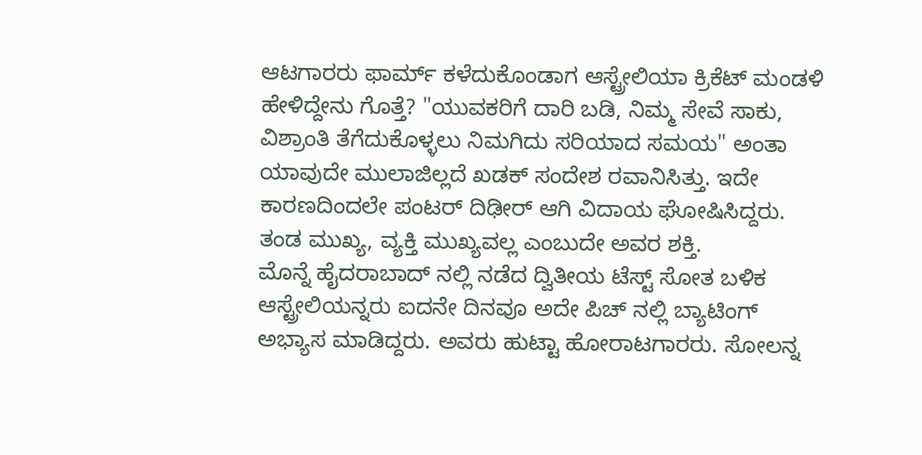ಆಟಗಾರರು ಫಾರ್ಮ್ ಕಳೆದುಕೊಂಡಾಗ ಆಸ್ಟ್ರೇಲಿಯಾ ಕ್ರಿಕೆಟ್ ಮಂಡಳಿ ಹೇಳಿದ್ದೇನು ಗೊತ್ತೆ? "ಯುವಕರಿಗೆ ದಾರಿ ಬಡಿ, ನಿಮ್ಮ ಸೇವೆ ಸಾಕು, ವಿಶ್ರಾಂತಿ ತೆಗೆದುಕೊಳ್ಳಲು ನಿಮಗಿದು ಸರಿಯಾದ ಸಮಯ" ಅಂತಾ ಯಾವುದೇ ಮುಲಾಜಿಲ್ಲದೆ ಖಡಕ್ ಸಂದೇಶ ರವಾನಿಸಿತ್ತು. ಇದೇ ಕಾರಣದಿಂದಲೇ ಪಂಟರ್ ದಿಢೀರ್ ಆಗಿ ವಿದಾಯ ಘೋಷಿಸಿದ್ದರು. ತಂಡ ಮುಖ್ಯ, ವ್ಯಕ್ತಿ ಮುಖ್ಯವಲ್ಲ ಎಂಬುದೇ ಅವರ ಶಕ್ತಿ.
ಮೊನ್ನೆ ಹೈದರಾಬಾದ್ ನಲ್ಲಿ ನಡೆದ ದ್ವಿತೀಯ ಟೆಸ್ಟ್ ಸೋತ ಬಳಿಕ ಆಸ್ಟ್ರೇಲಿಯನ್ನರು ಐದನೇ ದಿನವೂ ಅದೇ ಪಿಚ್ ನಲ್ಲಿ ಬ್ಯಾಟಿಂಗ್ ಅಭ್ಯಾಸ ಮಾಡಿದ್ದರು. ಅವರು ಹುಟ್ಟಾ ಹೋರಾಟಗಾರರು. ಸೋಲನ್ನ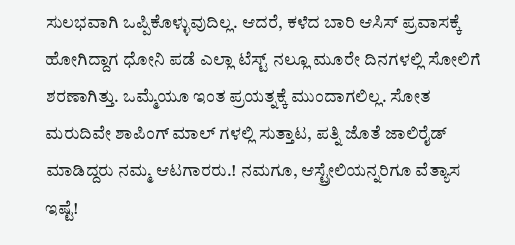ಸುಲಭವಾಗಿ ಒಪ್ಪಿಕೊಳ್ಳುವುದಿಲ್ಲ. ಆದರೆ, ಕಳೆದ ಬಾರಿ ಆಸಿಸ್ ಪ್ರವಾಸಕ್ಕೆ ಹೋಗಿದ್ದಾಗ ಧೋನಿ ಪಡೆ ಎಲ್ಲಾ ಟೆಸ್ಟ್ ನಲ್ಲೂ ಮೂರೇ ದಿನಗಳಲ್ಲಿ ಸೋಲಿಗೆ ಶರಣಾಗಿತ್ತು. ಒಮ್ಮೆಯೂ ಇಂತ ಪ್ರಯತ್ನಕ್ಕೆ ಮುಂದಾಗಲಿಲ್ಲ. ಸೋತ ಮರುದಿವೇ ಶಾಪಿಂಗ್ ಮಾಲ್ ಗಳಲ್ಲಿ ಸುತ್ತಾಟ, ಪತ್ನಿ ಜೊತೆ ಜಾಲಿರೈಡ್ ಮಾಡಿದ್ದರು ನಮ್ಮ ಆಟಗಾರರು.! ನಮಗೂ, ಆಸ್ಟ್ರೇಲಿಯನ್ನರಿಗೂ ವೆತ್ಯಾಸ ಇಷ್ಟೆ!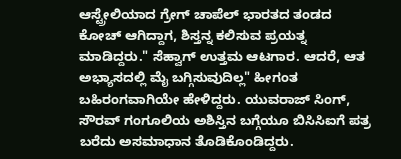ಆಸ್ಟ್ರೇಲಿಯಾದ ಗ್ರೇಗ್ ಚಾಪೆಲ್ ಭಾರತದ ತಂಡದ ಕೋಚ್ ಆಗಿದ್ದಾಗ, ಶಿಸ್ತನ್ನ ಕಲಿಸುವ ಪ್ರಯತ್ನ ಮಾಡಿದ್ದರು." ಸೆಹ್ವಾಗ್ ಉತ್ತಮ ಆಟಗಾರ. ಆದರೆ, ಆತ ಅಭ್ಯಾಸದಲ್ಲಿ ಮೈ ಬಗ್ಗಿಸುವುದಿಲ್ಲ" ಹೀಗಂತ ಬಹಿರಂಗವಾಗಿಯೇ ಹೇಳಿದ್ದರು. ಯುವರಾಜ್ ಸಿಂಗ್, ಸೌರವ್ ಗಂಗೂಲಿಯ ಅಶಿಸ್ತಿನ ಬಗ್ಗೆಯೂ ಬಿಸಿಸಿಐಗೆ ಪತ್ರ ಬರೆದು ಅಸಮಾಧಾನ ತೊಡಿಕೊಂಡಿದ್ದರು.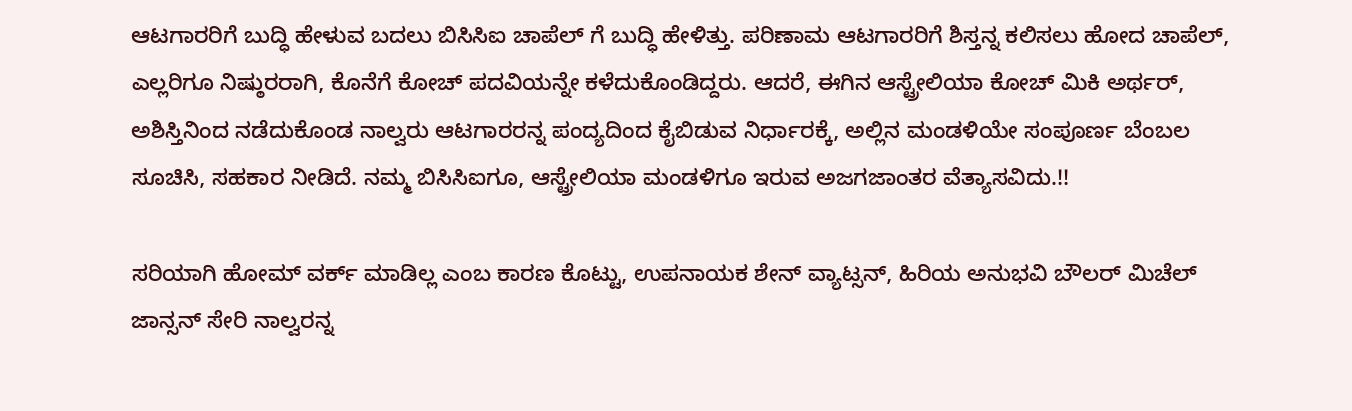ಆಟಗಾರರಿಗೆ ಬುದ್ಧಿ ಹೇಳುವ ಬದಲು ಬಿಸಿಸಿಐ ಚಾಪೆಲ್ ಗೆ ಬುದ್ಧಿ ಹೇಳಿತ್ತು. ಪರಿಣಾಮ ಆಟಗಾರರಿಗೆ ಶಿಸ್ತನ್ನ ಕಲಿಸಲು ಹೋದ ಚಾಪೆಲ್, ಎಲ್ಲರಿಗೂ ನಿಷ್ಠುರರಾಗಿ, ಕೊನೆಗೆ ಕೋಚ್ ಪದವಿಯನ್ನೇ ಕಳೆದುಕೊಂಡಿದ್ದರು. ಆದರೆ, ಈಗಿನ ಆಸ್ಟ್ರೇಲಿಯಾ ಕೋಚ್ ಮಿಕಿ ಅರ್ಥರ್, ಅಶಿಸ್ತಿನಿಂದ ನಡೆದುಕೊಂಡ ನಾಲ್ವರು ಆಟಗಾರರನ್ನ ಪಂದ್ಯದಿಂದ ಕೈಬಿಡುವ ನಿರ್ಧಾರಕ್ಕೆ, ಅಲ್ಲಿನ ಮಂಡಳಿಯೇ ಸಂಪೂರ್ಣ ಬೆಂಬಲ ಸೂಚಿಸಿ, ಸಹಕಾರ ನೀಡಿದೆ. ನಮ್ಮ ಬಿಸಿಸಿಐಗೂ, ಆಸ್ಟ್ರೇಲಿಯಾ ಮಂಡಳಿಗೂ ಇರುವ ಅಜಗಜಾಂತರ ವೆತ್ಯಾಸವಿದು.!!

ಸರಿಯಾಗಿ ಹೋಮ್ ವರ್ಕ್ ಮಾಡಿಲ್ಲ ಎಂಬ ಕಾರಣ ಕೊಟ್ಟು, ಉಪನಾಯಕ ಶೇನ್ ವ್ಯಾಟ್ಸನ್, ಹಿರಿಯ ಅನುಭವಿ ಬೌಲರ್ ಮಿಚೆಲ್ ಜಾನ್ಸನ್ ಸೇರಿ ನಾಲ್ವರನ್ನ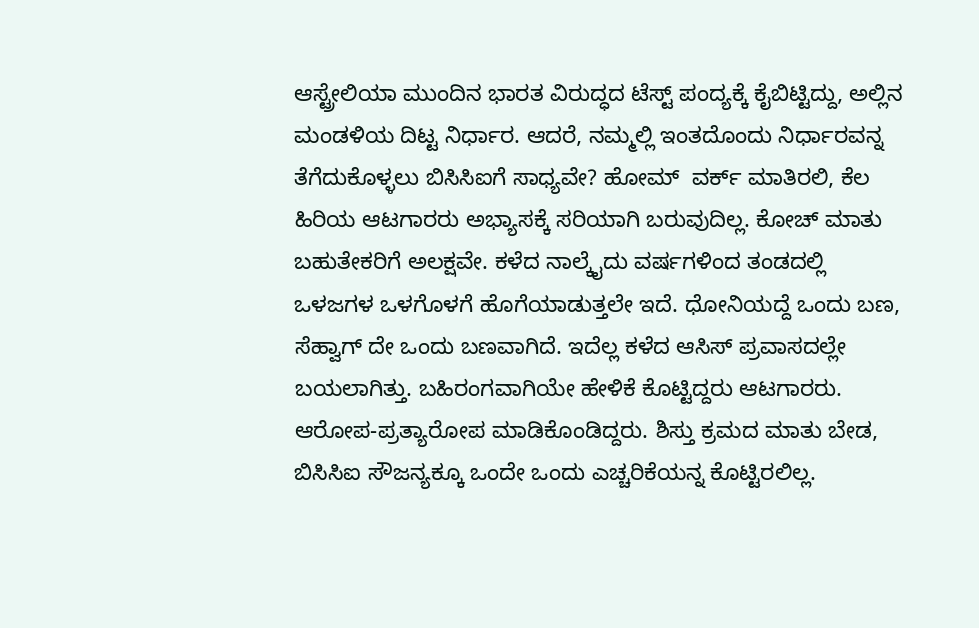ಆಸ್ಟ್ರೇಲಿಯಾ ಮುಂದಿನ ಭಾರತ ವಿರುದ್ಧದ ಟೆಸ್ಟ್ ಪಂದ್ಯಕ್ಕೆ ಕೈಬಿಟ್ಟಿದ್ದು, ಅಲ್ಲಿನ ಮಂಡಳಿಯ ದಿಟ್ಟ ನಿರ್ಧಾರ. ಆದರೆ, ನಮ್ಮಲ್ಲಿ ಇಂತದೊಂದು ನಿರ್ಧಾರವನ್ನ ತೆಗೆದುಕೊಳ್ಳಲು ಬಿಸಿಸಿಐಗೆ ಸಾಧ್ಯವೇ? ಹೋಮ್  ವರ್ಕ್ ಮಾತಿರಲಿ, ಕೆಲ ಹಿರಿಯ ಆಟಗಾರರು ಅಭ್ಯಾಸಕ್ಕೆ ಸರಿಯಾಗಿ ಬರುವುದಿಲ್ಲ. ಕೋಚ್ ಮಾತು ಬಹುತೇಕರಿಗೆ ಅಲಕ್ಷವೇ. ಕಳೆದ ನಾಲ್ಕೈದು ವರ್ಷಗಳಿಂದ ತಂಡದಲ್ಲಿ ಒಳಜಗಳ ಒಳಗೊಳಗೆ ಹೊಗೆಯಾಡುತ್ತಲೇ ಇದೆ. ಧೋನಿಯದ್ದೆ ಒಂದು ಬಣ, ಸೆಹ್ವಾಗ್ ದೇ ಒಂದು ಬಣವಾಗಿದೆ. ಇದೆಲ್ಲ ಕಳೆದ ಆಸಿಸ್ ಪ್ರವಾಸದಲ್ಲೇ ಬಯಲಾಗಿತ್ತು. ಬಹಿರಂಗವಾಗಿಯೇ ಹೇಳಿಕೆ ಕೊಟ್ಟಿದ್ದರು ಆಟಗಾರರು. ಆರೋಪ-ಪ್ರತ್ಯಾರೋಪ ಮಾಡಿಕೊಂಡಿದ್ದರು. ಶಿಸ್ತು ಕ್ರಮದ ಮಾತು ಬೇಡ, ಬಿಸಿಸಿಐ ಸೌಜನ್ಯಕ್ಕೂ ಒಂದೇ ಒಂದು ಎಚ್ಚರಿಕೆಯನ್ನ ಕೊಟ್ಟಿರಲಿಲ್ಲ.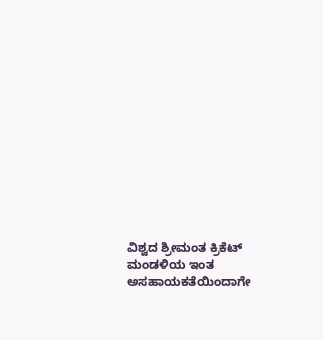ವಿಶ್ವದ ಶ್ರೀಮಂತ ಕ್ರಿಕೆಟ್ ಮಂಡಳಿಯ ಇಂತ ಅಸಹಾಯಕತೆಯಿಂದಾಗೇ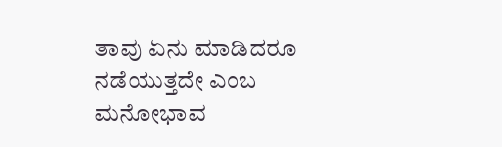ತಾವು ಏನು ಮಾಡಿದರೂ ನಡೆಯುತ್ತದೇ ಎಂಬ ಮನೋಭಾವ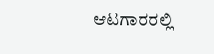ಆಟಗಾರರಲ್ಲಿ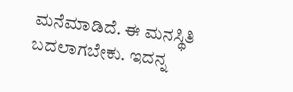ಮನೆಮಾಡಿದೆ. ಈ ಮನಸ್ಥಿತಿ ಬದಲಾಗಬೇಕು. ಇದನ್ನ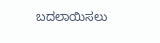ಬದಲಾಯಿಸಲು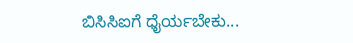ಬಿಸಿಸಿಐಗೆ ಧೈರ್ಯಬೇಕು...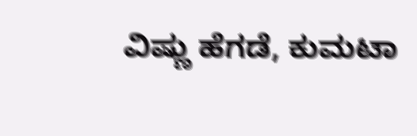ವಿಷ್ಣು ಹೆಗಡೆ, ಕುಮಟಾ